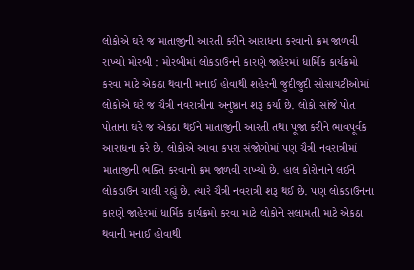લોકોએ ઘરે જ માતાજીની આરતી કરીને આરાધના કરવાનો ક્રમ જાળવી રાખ્યો મોરબી : મોરબીમાં લોકડાઉનને કારણે જાહેરમાં ધાર્મિક કાર્યક્રમો કરવા માટે એકઠા થવાની મનાઈ હોવાથી શહેરની જુદીજુદી સોસાયટીઓમાં લોકોએ ઘરે જ ચૈત્રી નવરાત્રીના અનુષ્ઠાન શરૂ કર્યા છે. લોકો સાંજે પોત પોતાના ઘરે જ એકઠા થઈને માતાજીની આરતી તથા પૂજા કરીને ભાવપૂર્વક આરાધના કરે છે. લોકોએ આવા કપરા સંજોગોમાં પણ ચૈત્રી નવરાત્રીમાં માતાજીની ભક્તિ કરવાનો ક્રમ જાળવી રાખ્યો છે. હાલ કોરોનાને લઈને લોકડાઉન ચાલી રહ્યું છે. ત્યારે ચૈત્રી નવરાત્રી શરૂ થઈ છે. પણ લોકડાઉનના કારણે જાહેરમાં ધાર્મિક કાર્યક્રમો કરવા માટે લોકોને સલામતી માટે એકઠા થવાની મનાઈ હોવાથી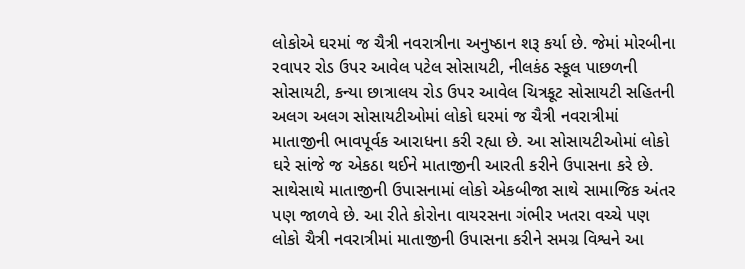લોકોએ ઘરમાં જ ચૈત્રી નવરાત્રીના અનુષ્ઠાન શરૂ કર્યા છે. જેમાં મોરબીના રવાપર રોડ ઉપર આવેલ પટેલ સોસાયટી, નીલકંઠ સ્કૂલ પાછળની સોસાયટી, કન્યા છાત્રાલય રોડ ઉપર આવેલ ચિત્રકૂટ સોસાયટી સહિતની અલગ અલગ સોસાયટીઓમાં લોકો ઘરમાં જ ચૈત્રી નવરાત્રીમાં માતાજીની ભાવપૂર્વક આરાધના કરી રહ્યા છે. આ સોસાયટીઓમાં લોકો ઘરે સાંજે જ એકઠા થઈને માતાજીની આરતી કરીને ઉપાસના કરે છે. સાથેસાથે માતાજીની ઉપાસનામાં લોકો એકબીજા સાથે સામાજિક અંતર પણ જાળવે છે. આ રીતે કોરોના વાયરસના ગંભીર ખતરા વચ્ચે પણ લોકો ચૈત્રી નવરાત્રીમાં માતાજીની ઉપાસના કરીને સમગ્ર વિશ્વને આ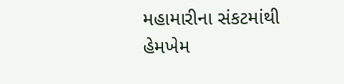મહામારીના સંકટમાંથી હેમખેમ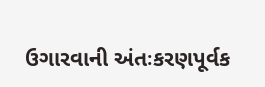ઉગારવાની અંતઃકરણપૂર્વક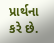પ્રાર્થના કરે છે.